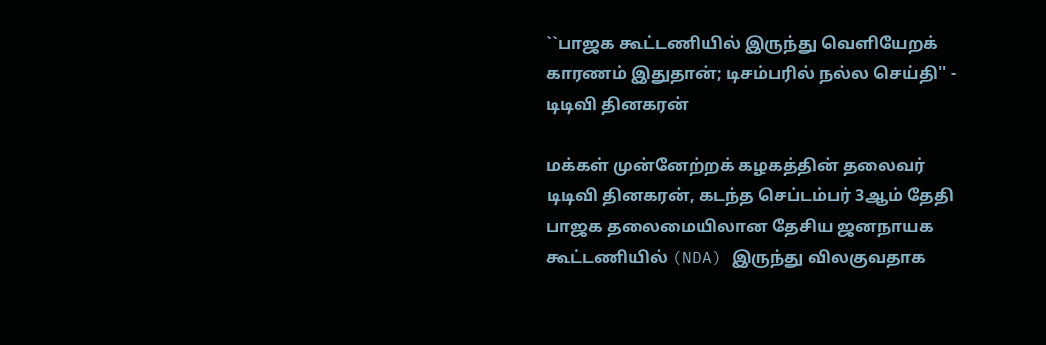``பாஜக கூட்டணியில் இருந்து வெளியேறக் காரணம் இதுதான்; டிசம்பரில் நல்ல செய்தி'' - டிடிவி தினகரன்

மக்கள் முன்னேற்றக் கழகத்தின் தலைவர் டிடிவி தினகரன், கடந்த செப்டம்பர் 3ஆம் தேதி பாஜக தலைமையிலான தேசிய ஜனநாயக கூட்டணியில் (NDA) இருந்து விலகுவதாக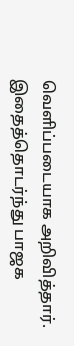வெளிப்படையாக அறிவித்தார். இதைத்தொடர்ந்து பாஜக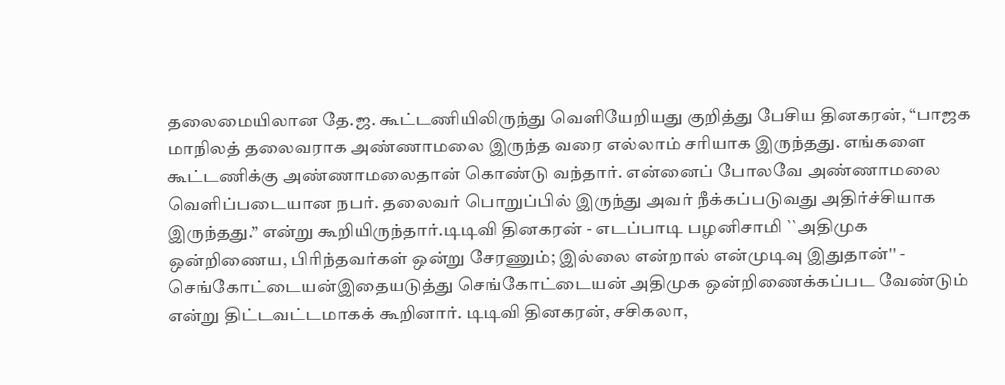தலைமையிலான தே.ஜ. கூட்டணியிலிருந்து வெளியேறியது குறித்து பேசிய தினகரன், “பாஜக மாநிலத் தலைவராக அண்ணாமலை இருந்த வரை எல்லாம் சரியாக இருந்தது. எங்களை கூட்டணிக்கு அண்ணாமலைதான் கொண்டு வந்தார். என்னைப் போலவே அண்ணாமலை வெளிப்படையான நபர். தலைவர் பொறுப்பில் இருந்து அவர் நீக்கப்படுவது அதிர்ச்சியாக இருந்தது.” என்று கூறியிருந்தார்.டிடிவி தினகரன் - எடப்பாடி பழனிசாமி ``அதிமுக ஒன்றிணைய, பிரிந்தவர்கள் ஒன்று சேரணும்; இல்லை என்றால் என்முடிவு இதுதான்'' - செங்கோட்டையன்இதையடுத்து செங்கோட்டையன் அதிமுக ஒன்றிணைக்கப்பட வேண்டும் என்று திட்டவட்டமாகக் கூறினார். டிடிவி தினகரன், சசிகலா,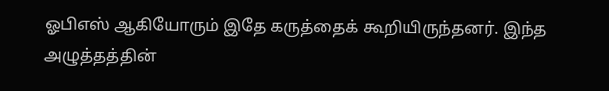ஓபிஎஸ் ஆகியோரும் இதே கருத்தைக் கூறியிருந்தனர். இந்த அழுத்தத்தின்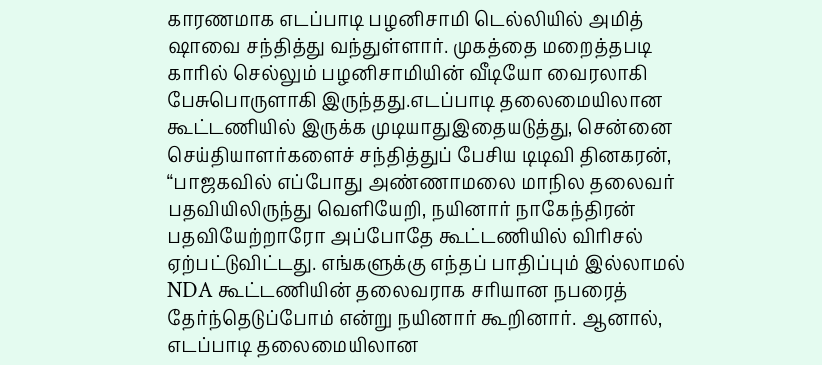காரணமாக எடப்பாடி பழனிசாமி டெல்லியில் அமித் ஷாவை சந்தித்து வந்துள்ளார். முகத்தை மறைத்தபடி காரில் செல்லும் பழனிசாமியின் வீடியோ வைரலாகி பேசுபொருளாகி இருந்தது.எடப்பாடி தலைமையிலான கூட்டணியில் இருக்க முடியாதுஇதையடுத்து, சென்னை செய்தியாளர்களைச் சந்தித்துப் பேசிய டிடிவி தினகரன், “பாஜகவில் எப்போது அண்ணாமலை மாநில தலைவர் பதவியிலிருந்து வெளியேறி, நயினார் நாகேந்திரன் பதவியேற்றாரோ அப்போதே கூட்டணியில் விரிசல் ஏற்பட்டுவிட்டது. எங்களுக்கு எந்தப் பாதிப்பும் இல்லாமல் NDA கூட்டணியின் தலைவராக சரியான நபரைத் தேர்ந்தெடுப்போம் என்று நயினார் கூறினார். ஆனால், எடப்பாடி தலைமையிலான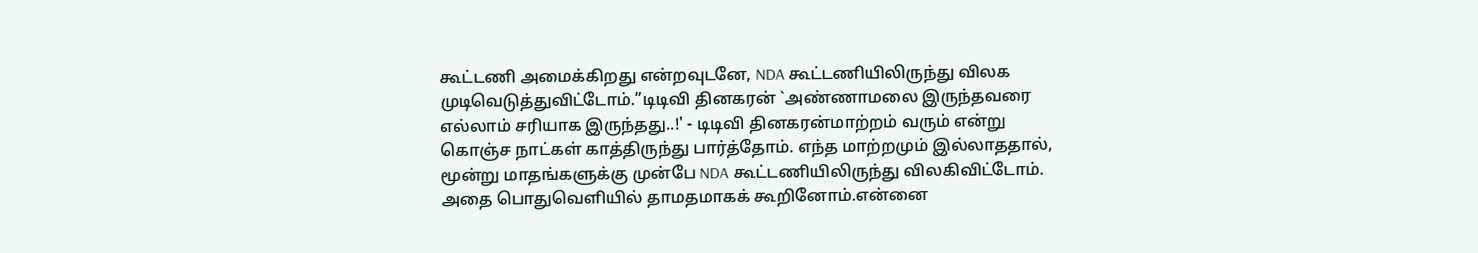கூட்டணி அமைக்கிறது என்றவுடனே, NDA கூட்டணியிலிருந்து விலக முடிவெடுத்துவிட்டோம்.”டிடிவி தினகரன் `அண்ணாமலை இருந்தவரை எல்லாம் சரியாக இருந்தது..!' - டிடிவி தினகரன்மாற்றம் வரும் என்று கொஞ்ச நாட்கள் காத்திருந்து பார்த்தோம். எந்த மாற்றமும் இல்லாததால், மூன்று மாதங்களுக்கு முன்பே NDA கூட்டணியிலிருந்து விலகிவிட்டோம். அதை பொதுவெளியில் தாமதமாகக் கூறினோம்.என்னை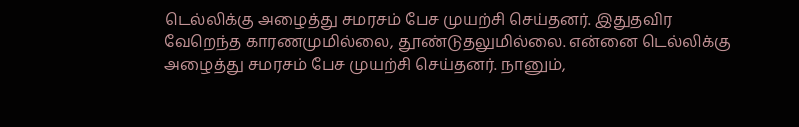டெல்லிக்கு அழைத்து சமரசம் பேச முயற்சி செய்தனர். இதுதவிர வேறெந்த காரணமுமில்லை, தூண்டுதலுமில்லை. என்னை டெல்லிக்கு அழைத்து சமரசம் பேச முயற்சி செய்தனர். நானும்,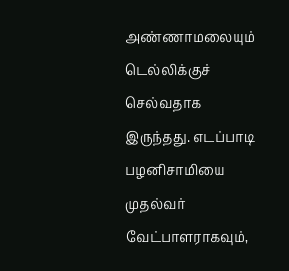அண்ணாமலையும் டெல்லிக்குச் செல்வதாக இருந்தது. எடப்பாடி பழனிசாமியை முதல்வர் வேட்பாளராகவும்,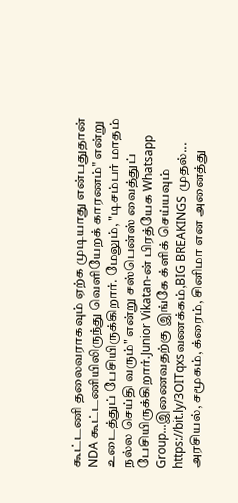கூட்டணி தலைவராகவும் ஏற்க முடியாது என்பதுதான் NDA கூட்டணியிலிருந்து வெளியேறக் காரணம்" என்று உடைத்துப் பேசியிருக்கிறார். மேலும், "டிசம்பர் மாதம் நல்ல செய்தி வரும்" என்று சஸ்பென்ஸ் வைத்துப் பேசியிருக்கிறார்.Junior Vikatan-ன் பிரத்யேக Whatsapp Group...இணைவதற்கு இங்கே க்ளிக் செய்யவும் https://bit.ly/3OITqxsவணக்கம்,BIG BREAKINGS முதல்... அரசியல், சமூகம், க்ரைம், சினிமா என அனைத்து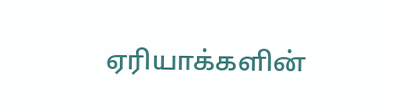ஏரியாக்களின்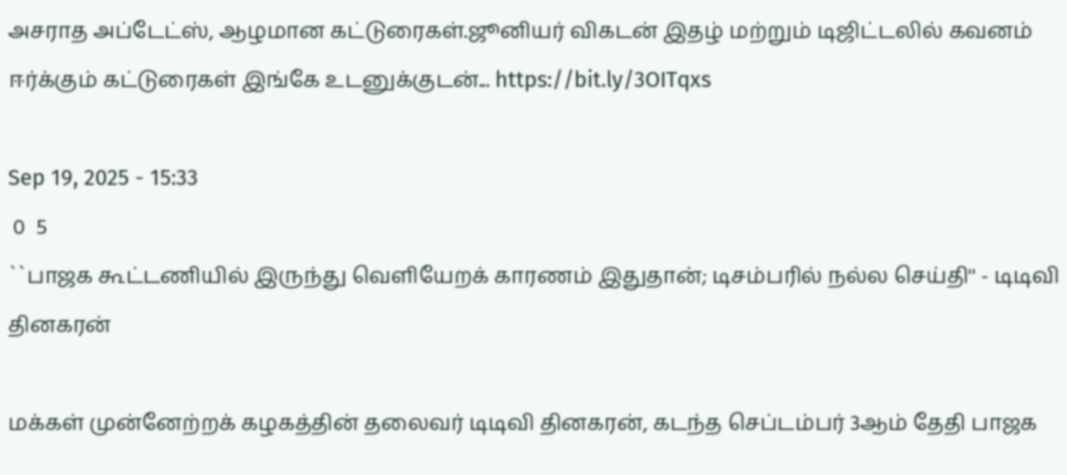அசராத அப்டேட்ஸ், ஆழமான கட்டுரைகள்.ஜூனியர் விகடன் இதழ் மற்றும் டிஜிட்டலில் கவனம் ஈர்க்கும் கட்டுரைகள் இங்கே உடனுக்குடன்... https://bit.ly/3OITqxs

Sep 19, 2025 - 15:33
 0  5
``பாஜக கூட்டணியில் இருந்து வெளியேறக் காரணம் இதுதான்; டிசம்பரில் நல்ல செய்தி'' - டிடிவி தினகரன்

மக்கள் முன்னேற்றக் கழகத்தின் தலைவர் டிடிவி தினகரன், கடந்த செப்டம்பர் 3ஆம் தேதி பாஜக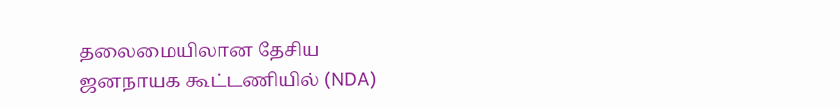தலைமையிலான தேசிய ஜனநாயக கூட்டணியில் (NDA)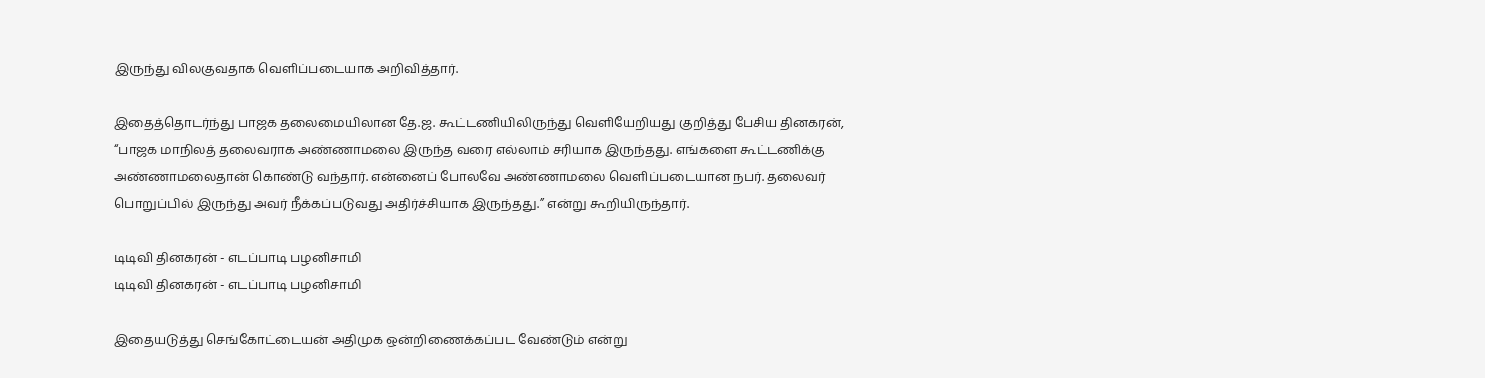இருந்து விலகுவதாக வெளிப்படையாக அறிவித்தார்.

இதைத்தொடர்ந்து பாஜக தலைமையிலான தே.ஜ. கூட்டணியிலிருந்து வெளியேறியது குறித்து பேசிய தினகரன், “பாஜக மாநிலத் தலைவராக அண்ணாமலை இருந்த வரை எல்லாம் சரியாக இருந்தது. எங்களை கூட்டணிக்கு அண்ணாமலைதான் கொண்டு வந்தார். என்னைப் போலவே அண்ணாமலை வெளிப்படையான நபர். தலைவர் பொறுப்பில் இருந்து அவர் நீக்கப்படுவது அதிர்ச்சியாக இருந்தது.” என்று கூறியிருந்தார்.

டிடிவி தினகரன் - எடப்பாடி பழனிசாமி
டிடிவி தினகரன் - எடப்பாடி பழனிசாமி

இதையடுத்து செங்கோட்டையன் அதிமுக ஒன்றிணைக்கப்பட வேண்டும் என்று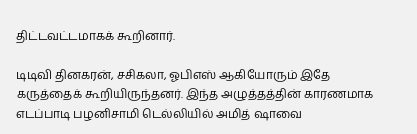திட்டவட்டமாகக் கூறினார்.

டிடிவி தினகரன், சசிகலா, ஓபிஎஸ் ஆகியோரும் இதே கருத்தைக் கூறியிருந்தனர். இந்த அழுத்தத்தின் காரணமாக எடப்பாடி பழனிசாமி டெல்லியில் அமித் ஷாவை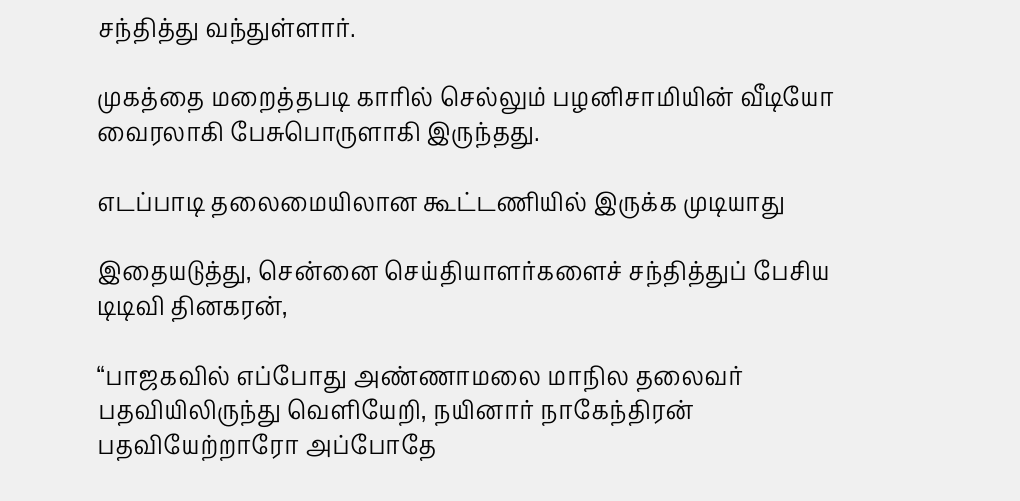சந்தித்து வந்துள்ளார்.

முகத்தை மறைத்தபடி காரில் செல்லும் பழனிசாமியின் வீடியோ வைரலாகி பேசுபொருளாகி இருந்தது.

எடப்பாடி தலைமையிலான கூட்டணியில் இருக்க முடியாது

இதையடுத்து, சென்னை செய்தியாளர்களைச் சந்தித்துப் பேசிய டிடிவி தினகரன்,

“பாஜகவில் எப்போது அண்ணாமலை மாநில தலைவர் பதவியிலிருந்து வெளியேறி, நயினார் நாகேந்திரன் பதவியேற்றாரோ அப்போதே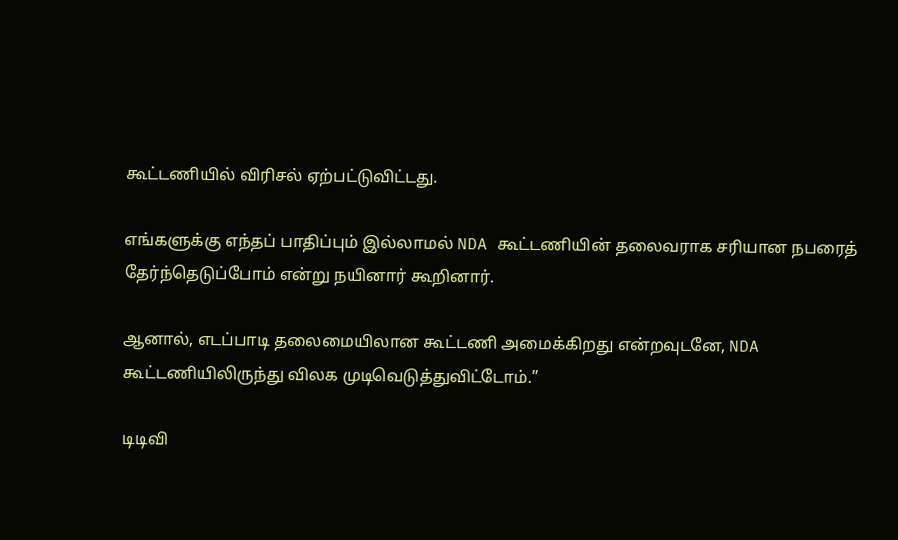கூட்டணியில் விரிசல் ஏற்பட்டுவிட்டது.

எங்களுக்கு எந்தப் பாதிப்பும் இல்லாமல் NDA கூட்டணியின் தலைவராக சரியான நபரைத் தேர்ந்தெடுப்போம் என்று நயினார் கூறினார்.

ஆனால், எடப்பாடி தலைமையிலான கூட்டணி அமைக்கிறது என்றவுடனே, NDA கூட்டணியிலிருந்து விலக முடிவெடுத்துவிட்டோம்.”

டிடிவி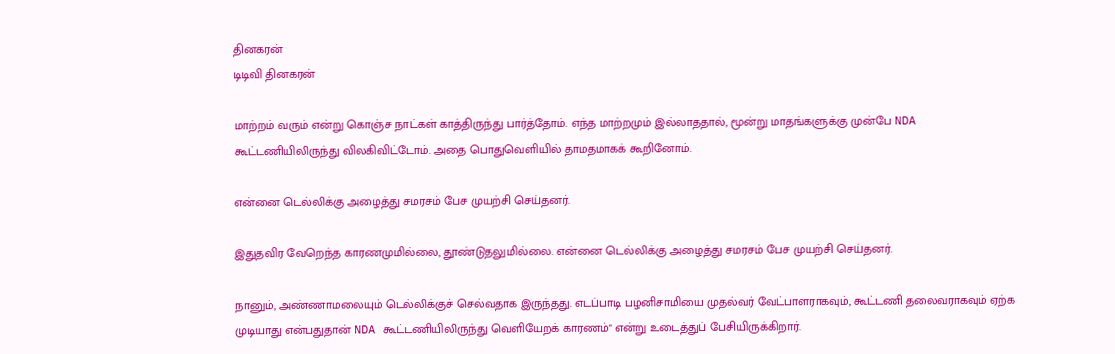தினகரன்
டிடிவி தினகரன்

மாற்றம் வரும் என்று கொஞ்ச நாட்கள் காத்திருந்து பார்த்தோம். எந்த மாற்றமும் இல்லாததால், மூன்று மாதங்களுக்கு முன்பே NDA கூட்டணியிலிருந்து விலகிவிட்டோம். அதை பொதுவெளியில் தாமதமாகக் கூறினோம்.

என்னை டெல்லிக்கு அழைத்து சமரசம் பேச முயற்சி செய்தனர்.

இதுதவிர வேறெந்த காரணமுமில்லை, தூண்டுதலுமில்லை. என்னை டெல்லிக்கு அழைத்து சமரசம் பேச முயற்சி செய்தனர்.

நானும், அண்ணாமலையும் டெல்லிக்குச் செல்வதாக இருந்தது. எடப்பாடி பழனிசாமியை முதல்வர் வேட்பாளராகவும், கூட்டணி தலைவராகவும் ஏற்க முடியாது என்பதுதான் NDA கூட்டணியிலிருந்து வெளியேறக் காரணம்" என்று உடைத்துப் பேசியிருக்கிறார்.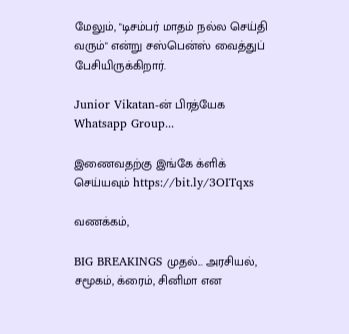மேலும், "டிசம்பர் மாதம் நல்ல செய்தி வரும்" என்று சஸ்பென்ஸ் வைத்துப் பேசியிருக்கிறார்.

Junior Vikatan-ன் பிரத்யேக Whatsapp Group...

இணைவதற்கு இங்கே க்ளிக் செய்யவும் https://bit.ly/3OITqxs

வணக்கம்,

BIG BREAKINGS முதல்... அரசியல், சமூகம், க்ரைம், சினிமா என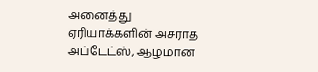அனைத்து ஏரியாக்களின் அசராத அப்டேட்ஸ், ஆழமான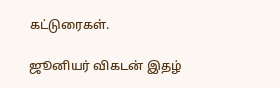கட்டுரைகள்.

ஜூனியர் விகடன் இதழ்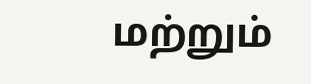மற்றும்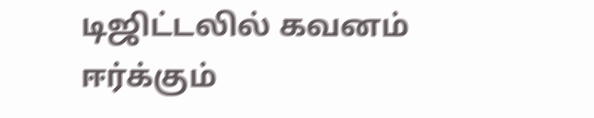டிஜிட்டலில் கவனம் ஈர்க்கும்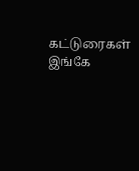கட்டுரைகள் இங்கே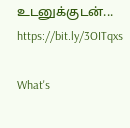உடனுக்குடன்... https://bit.ly/3OITqxs

What's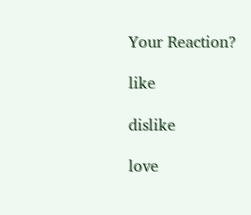Your Reaction?

like

dislike

love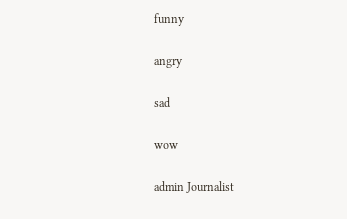funny

angry

sad

wow

admin Journalist